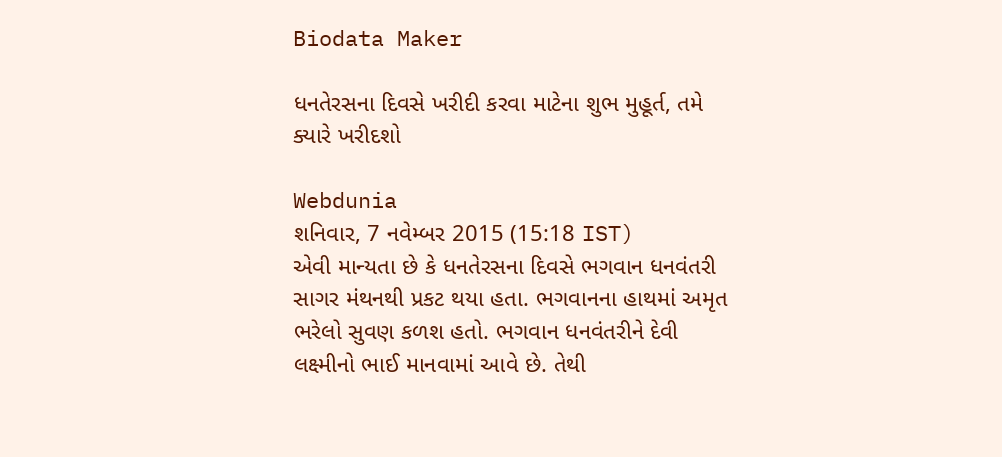Biodata Maker

ધનતેરસના દિવસે ખરીદી કરવા માટેના શુભ મુહૂર્ત, તમે ક્યારે ખરીદશો

Webdunia
શનિવાર, 7 નવેમ્બર 2015 (15:18 IST)
એવી માન્યતા છે કે ધનતેરસના દિવસે ભગવાન ધનવંતરી સાગર મંથનથી પ્રકટ થયા હતા. ભગવાનના હાથમાં અમૃત ભરેલો સુવણ કળશ હતો. ભગવાન ધનવંતરીને દેવી લક્ષ્મીનો ભાઈ માનવામાં આવે છે. તેથી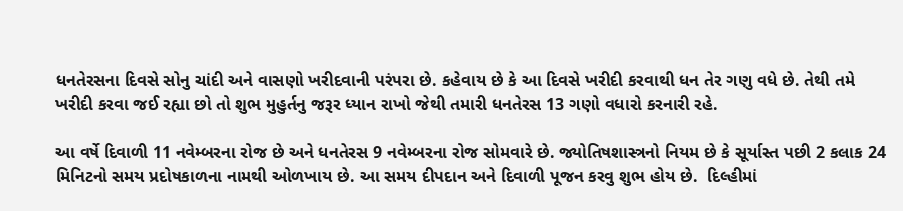ધનતેરસના દિવસે સોનુ ચાંદી અને વાસણો ખરીદવાની પરંપરા છે. કહેવાય છે કે આ દિવસે ખરીદી કરવાથી ધન તેર ગણુ વધે છે. તેથી તમે ખરીદી કરવા જઈ રહ્યા છો તો શુભ મુહુર્તનુ જરૂર ધ્યાન રાખો જેથી તમારી ધનતેરસ 13 ગણો વધારો કરનારી રહે.

આ વર્ષે દિવાળી 11 નવેમ્બરના રોજ છે અને ધનતેરસ 9 નવેમ્બરના રોજ સોમવારે છે. જ્યોતિષશાસ્ત્રનો નિયમ છે કે સૂર્યાસ્ત પછી 2 કલાક 24 મિનિટનો સમય પ્રદોષકાળના નામથી ઓળખાય છે. આ સમય દીપદાન અને દિવાળી પૂજન કરવુ શુભ હોય છે.  દિલ્હીમાં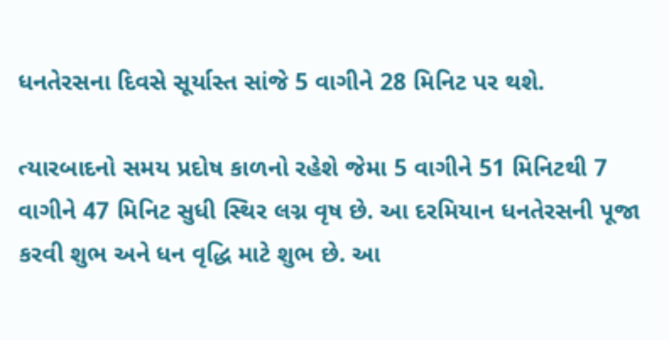ધનતેરસના દિવસે સૂર્યાસ્ત સાંજે 5 વાગીને 28 મિનિટ પર થશે.

ત્યારબાદનો સમય પ્રદોષ કાળનો રહેશે જેમા 5 વાગીને 51 મિનિટથી 7 વાગીને 47 મિનિટ સુધી સ્થિર લગ્ન વૃષ છે. આ દરમિયાન ધનતેરસની પૂજા કરવી શુભ અને ધન વૃદ્ધિ માટે શુભ છે. આ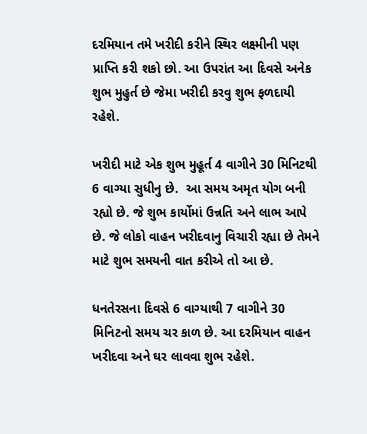દરમિયાન તમે ખરીદી કરીને સ્થિર લક્ષ્મીની પણ પ્રાપ્તિ કરી શકો છો. આ ઉપરાંત આ દિવસે અનેક શુભ મુહુર્ત છે જેમા ખરીદી કરવુ શુભ ફળદાયી રહેશે.

ખરીદી માટે એક શુભ મુહૂર્ત 4 વાગીને 30 મિનિટથી 6 વાગ્યા સુધીનુ છે.  આ સમય અમૃત યોગ બની રહ્યો છે. જે શુભ કાર્યોમાં ઉન્નતિ અને લાભ આપે છે. જે લોકો વાહન ખરીદવાનુ વિચારી રહ્યા છે તેમને માટે શુભ સમયની વાત કરીએ તો આ છે.

ધનતેરસના દિવસે 6 વાગ્યાથી 7 વાગીને 30 મિનિટનો સમય ચર કાળ છે. આ દરમિયાન વાહન ખરીદવા અને ઘર લાવવા શુભ રહેશે.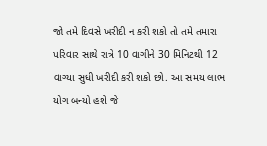જો તમે દિવસે ખરીદી ન કરી શકો તો તમે તમારા પરિવાર સાથે રાત્રે 10 વાગીને 30 મિનિટથી 12 વાગ્યા સુધી ખરીદી કરી શકો છો. આ સમય લાભ યોગ બન્યો હશે જે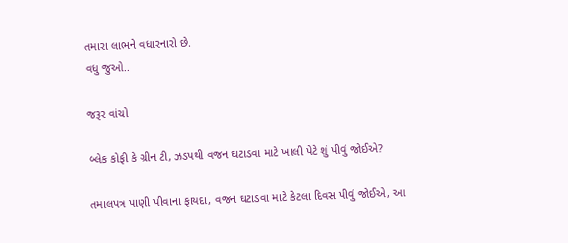તમારા લાભને વધારનારો છે.
વધુ જુઓ..

જરૂર વાંચો

બ્લેક કોફી કે ગ્રીન ટી, ઝડપથી વજન ઘટાડવા માટે ખાલી પેટે શું પીવું જોઈએ?

તમાલપત્ર પાણી પીવાના ફાયદા, વજન ઘટાડવા માટે કેટલા દિવસ પીવું જોઈએ, આ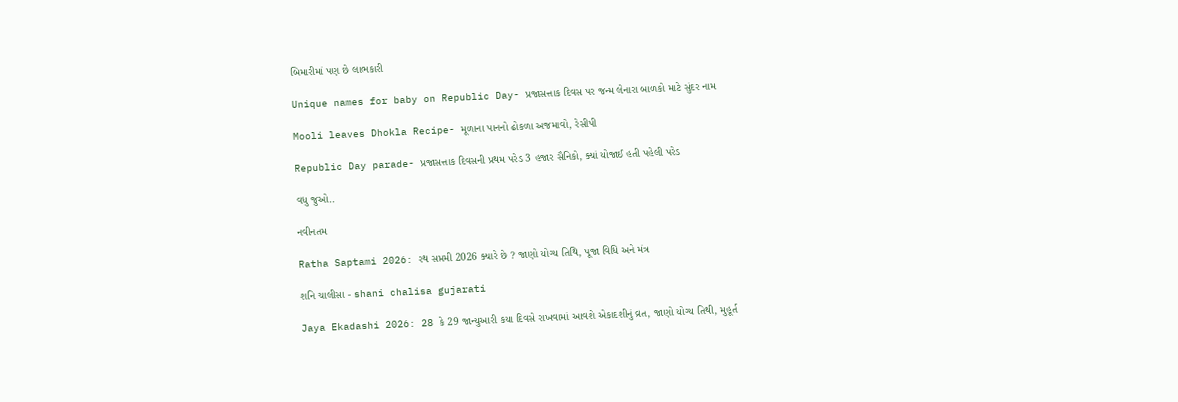બિમારીમાં પણ છે લાભકારી

Unique names for baby on Republic Day- પ્રજાસત્તાક દિવસ પર જન્મ લેનારા બાળકો માટે સુંદર નામ

Mooli leaves Dhokla Recipe- મૂળાના પાનનો ઢોકળા અજમાવો, રેસીપી

Republic Day parade- પ્રજાસત્તાક દિવસની પ્રથમ પરેડ 3 હજાર સૈનિકો, ક્યાં યોજાઈ હતી પહેલી પરેડ

વધુ જુઓ..

નવીનતમ

Ratha Saptami 2026: રથ સપ્તમી 2026 ક્યારે છે ? જાણો યોગ્ય તિથિ, પૂજા વિધિ અને મંત્ર

શનિ ચાલીસા - shani chalisa gujarati

Jaya Ekadashi 2026: 28 કે 29 જાન્યુઆરી કયા દિવસે રાખવામાં આવશે એકાદશીનું વ્રત, જાણો યોગ્ય તિથી, મુહૂર્ત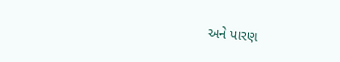અને પારણ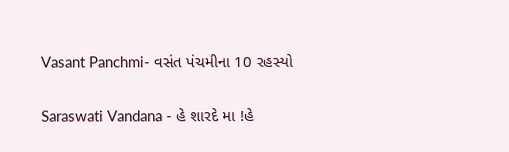Vasant Panchmi- વસંત પંચમીના 10 રહસ્યો

Saraswati Vandana - હે શારદે મા !હે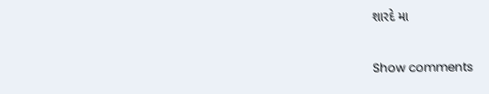શારદે મા

Show comments